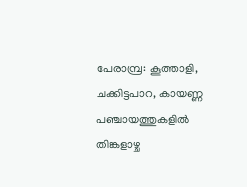പേരാമ്പ്ര: കൂത്താളി, ചക്കിട്ടപാറ, കായണ്ണ പഞ്ചായത്തുകളിൽ തിങ്കളാഴ്ച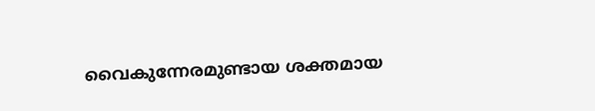വൈകുന്നേരമുണ്ടായ ശക്തമായ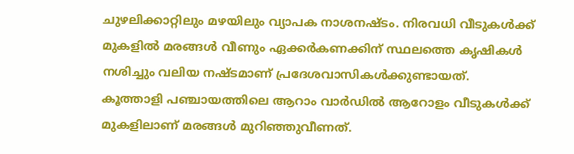ചുഴലിക്കാറ്റിലും മഴയിലും വ്യാപക നാശനഷ്ടം. നിരവധി വീടുകൾക്ക് മുകളിൽ മരങ്ങൾ വീണും ഏക്കർകണക്കിന് സ്ഥലത്തെ കൃഷികൾ നശിച്ചും വലിയ നഷ്ടമാണ് പ്രദേശവാസികൾക്കുണ്ടായത്.
കൂത്താളി പഞ്ചായത്തിലെ ആറാം വാർഡിൽ ആറോളം വീടുകൾക്ക് മുകളിലാണ് മരങ്ങൾ മുറിഞ്ഞുവീണത്.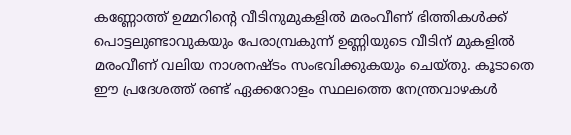കണ്ണോത്ത് ഉമ്മറിന്റെ വീടിനുമുകളിൽ മരംവീണ് ഭിത്തികൾക്ക് പൊട്ടലുണ്ടാവുകയും പേരാമ്പ്രകുന്ന് ഉണ്ണിയുടെ വീടിന് മുകളിൽ മരംവീണ് വലിയ നാശനഷ്ടം സംഭവിക്കുകയും ചെയ്തു. കൂടാതെ ഈ പ്രദേശത്ത് രണ്ട് ഏക്കറോളം സ്ഥലത്തെ നേന്ത്രവാഴകൾ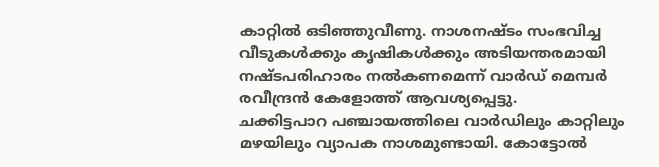കാറ്റിൽ ഒടിഞ്ഞുവീണു. നാശനഷ്ടം സംഭവിച്ച വീടുകൾക്കും കൃഷികൾക്കും അടിയന്തരമായി നഷ്ടപരിഹാരം നൽകണമെന്ന് വാർഡ് മെമ്പർ രവീന്ദ്രൻ കേളോത്ത് ആവശ്യപ്പെട്ടു.
ചക്കിട്ടപാറ പഞ്ചായത്തിലെ വാർഡിലും കാറ്റിലും മഴയിലും വ്യാപക നാശമുണ്ടായി. കോട്ടോൽ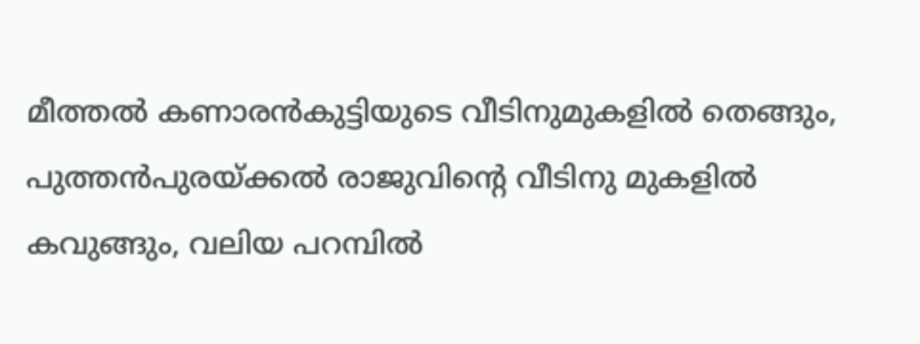മീത്തൽ കണാരൻകുട്ടിയുടെ വീടിനുമുകളിൽ തെങ്ങും, പുത്തൻപുരയ്ക്കൽ രാജുവിന്റെ വീടിനു മുകളിൽ കവുങ്ങും, വലിയ പറമ്പിൽ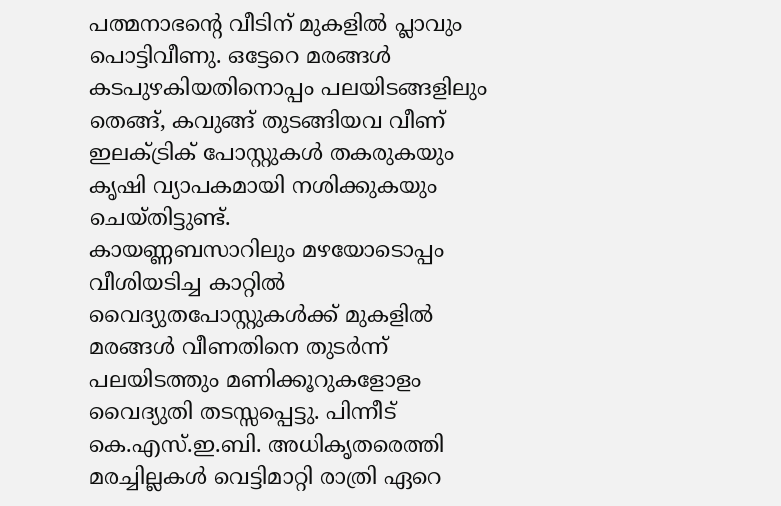പത്മനാഭന്റെ വീടിന് മുകളിൽ പ്ലാവും പൊട്ടിവീണു. ഒട്ടേറെ മരങ്ങൾ കടപുഴകിയതിനൊപ്പം പലയിടങ്ങളിലും തെങ്ങ്, കവുങ്ങ് തുടങ്ങിയവ വീണ് ഇലക്ട്രിക് പോസ്റ്റുകൾ തകരുകയും കൃഷി വ്യാപകമായി നശിക്കുകയും ചെയ്തിട്ടുണ്ട്.
കായണ്ണബസാറിലും മഴയോടൊപ്പം വീശിയടിച്ച കാറ്റിൽ വൈദ്യുതപോസ്റ്റുകൾക്ക് മുകളിൽ മരങ്ങൾ വീണതിനെ തുടർന്ന് പലയിടത്തും മണിക്കൂറുകളോളം വൈദ്യുതി തടസ്സപ്പെട്ടു. പിന്നീട് കെ.എസ്.ഇ.ബി. അധികൃതരെത്തി മരച്ചില്ലകൾ വെട്ടിമാറ്റി രാത്രി ഏറെ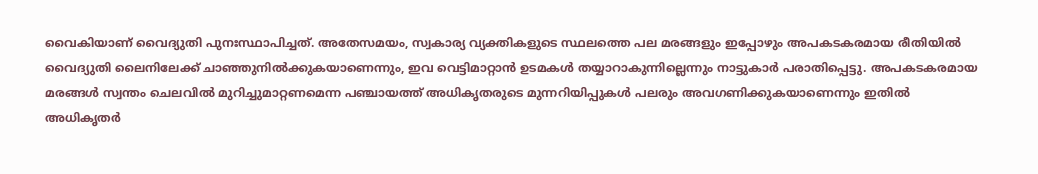വൈകിയാണ് വൈദ്യുതി പുനഃസ്ഥാപിച്ചത്. അതേസമയം, സ്വകാര്യ വ്യക്തികളുടെ സ്ഥലത്തെ പല മരങ്ങളും ഇപ്പോഴും അപകടകരമായ രീതിയിൽ വൈദ്യുതി ലൈനിലേക്ക് ചാഞ്ഞുനിൽക്കുകയാണെന്നും, ഇവ വെട്ടിമാറ്റാൻ ഉടമകൾ തയ്യാറാകുന്നില്ലെന്നും നാട്ടുകാർ പരാതിപ്പെട്ടു. അപകടകരമായ മരങ്ങൾ സ്വന്തം ചെലവിൽ മുറിച്ചുമാറ്റണമെന്ന പഞ്ചായത്ത് അധികൃതരുടെ മുന്നറിയിപ്പുകൾ പലരും അവഗണിക്കുകയാണെന്നും ഇതിൽ അധികൃതർ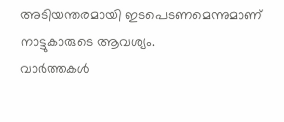അടിയന്തരമായി ഇടപെടണമെന്നുമാണ് നാട്ടുകാരുടെ ആവശ്യം.
വാർത്തകൾ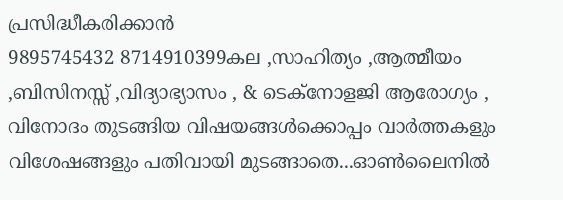പ്രസിദ്ധീകരിക്കാൻ
9895745432 8714910399കല ,സാഹിത്യം ,ആത്മീയം ,ബിസിനസ്സ് ,വിദ്യാഭ്യാസം , & ടെക്നോളജി ആരോഗ്യം , വിനോദം തുടങ്ങിയ വിഷയങ്ങൾക്കൊപ്പം വാർത്തകളും വിശേഷങ്ങളും പതിവായി മുടങ്ങാതെ...ഓൺലൈനിൽ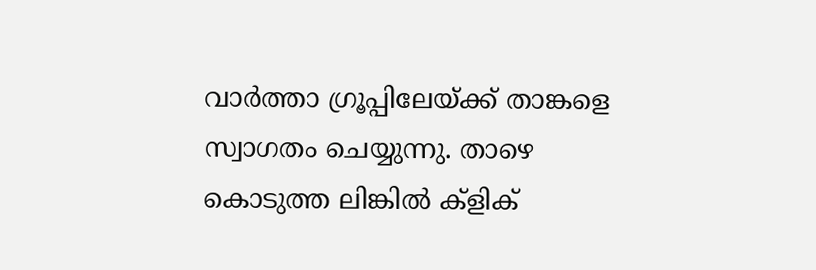വാർത്താ ഗ്രൂപ്പിലേയ്ക്ക് താങ്കളെ സ്വാഗതം ചെയ്യുന്നു. താഴെ കൊടുത്ത ലിങ്കിൽ ക്ളിക്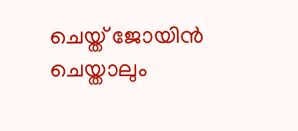ചെയ്ത് ജോയിൻ ചെയ്താലും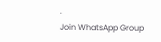.
Join WhatsApp Group